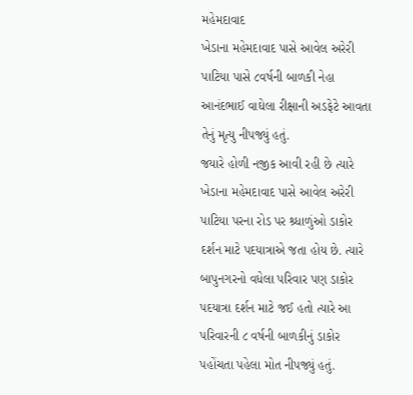મહેમદાવાદ
ખેડાના મહેમદાવાદ પાસે આવેલ અરેરી પાટિયા પાસે ૮વર્ષની બાળકી નેહા આનંદભાઈ વાઘેલા રીક્ષાની અડફેટે આવતા તેનું મૃત્યુ નીપજ્યું હતું.
જયારે હોળી નજીક આવી રહી છે ત્યારે ખેડાના મહેમદાવાદ પાસે આવેલ અરેરી પાટિયા પરના રોડ પર શ્ર્ધાળુંઓ ડાકોર દર્શન માટે પદયાત્રાએ જતા હોય છે. ત્યારે બાપુનગરનો વધેલા પરિવાર પણ ડાકોર પદયાત્રા દર્શન માટે જઈ હતો ત્યારે આ પરિવારની ૮ વર્ષની બાળકીનું ડાકોર પહોંચતા પહેલા મોત નીપજ્યું હતું.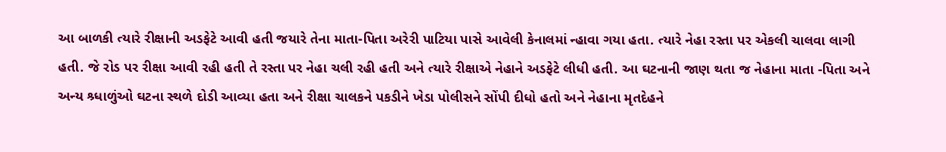આ બાળકી ત્યારે રીક્ષાની અડફેટે આવી હતી જયારે તેના માતા-પિતા અરેરી પાટિયા પાસે આવેલી કેનાલમાં ન્હાવા ગયા હતા. ત્યારે નેહા રસ્તા પર એકલી ચાલવા લાગી હતી. જે રોડ પર રીક્ષા આવી રહી હતી તે રસ્તા પર નેહા ચલી રહી હતી અને ત્યારે રીક્ષાએ નેહાને અડફેટે લીધી હતી. આ ઘટનાની જાણ થતા જ નેહાના માતા -પિતા અને અન્ય શ્ર્ધાળુંઓ ઘટના સ્થળે દોડી આવ્યા હતા અને રીક્ષા ચાલકને પકડીને ખેડા પોલીસને સોંપી દીધો હતો અને નેહાના મૃતદેહને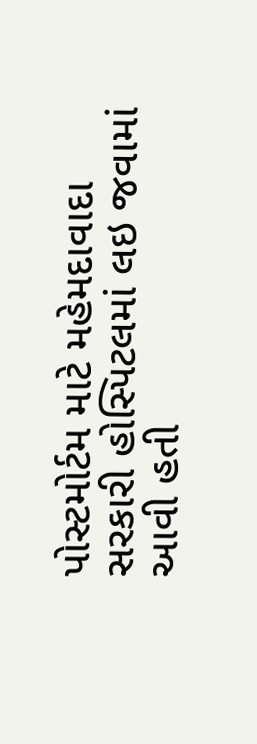પોસ્ટમોર્ટમ માટે મહેમદાવાદા સરકારી હોસ્પિટલમાં લઇ જવામાં આવી હતી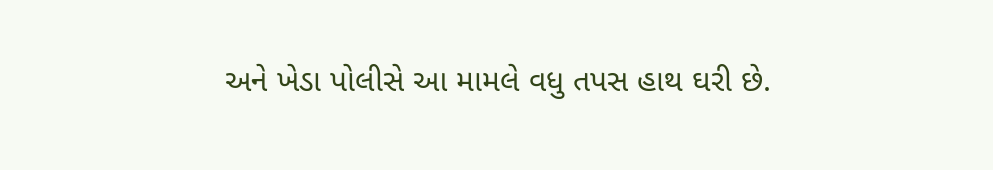અને ખેડા પોલીસે આ મામલે વધુ તપસ હાથ ઘરી છે.